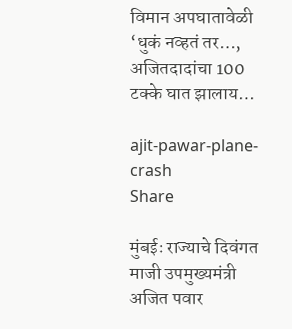विमान अपघातावेळी ‘धुकं नव्हतं तर…, अजितदादांचा 100 टक्के घात झालाय…

ajit-pawar-plane-crash
Share

मुंबईः राज्याचे दिवंगत माजी उपमुख्यमंत्री अजित पवार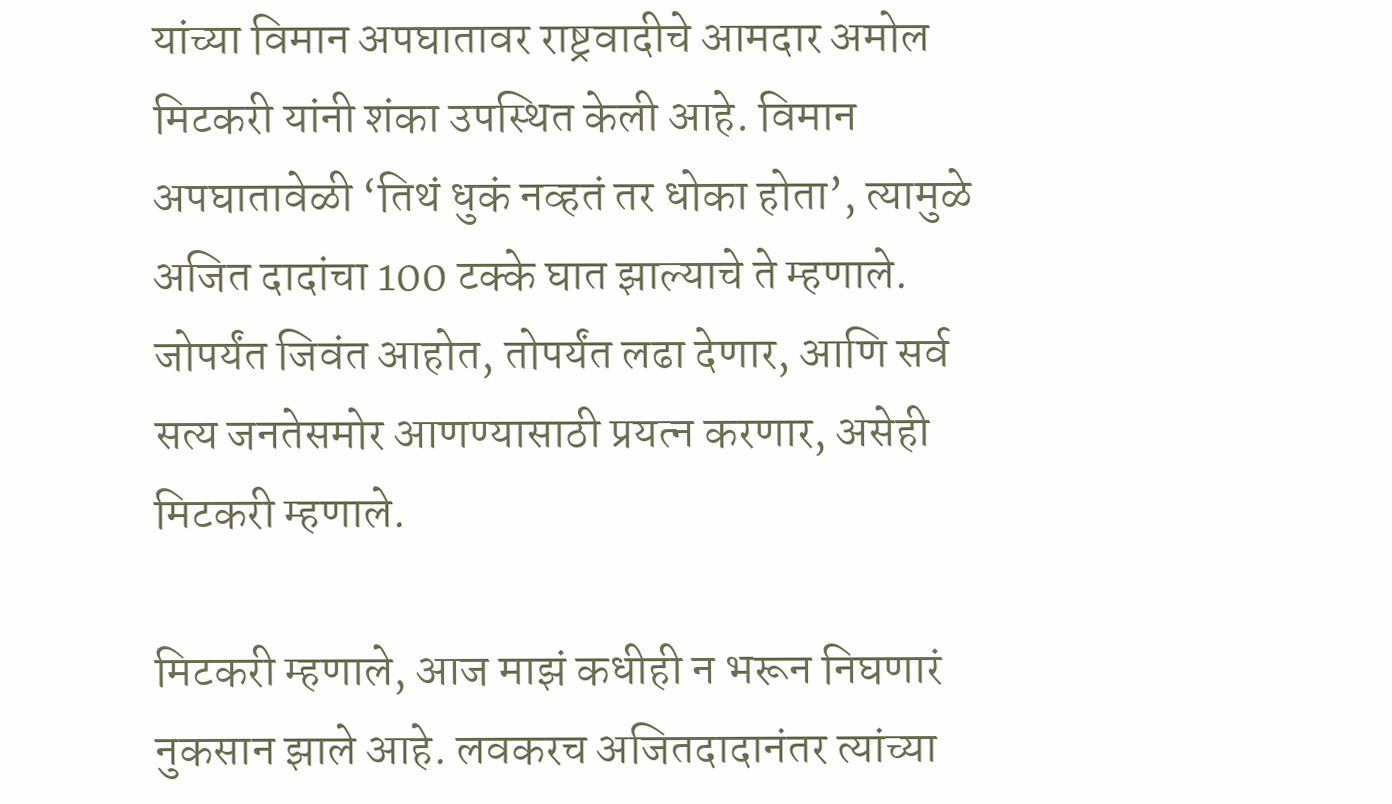यांच्या विमान अपघातावर राष्ट्रवादीचे आमदार अमोल मिटकरी यांनी शंका उपस्थित केली आहे. विमान अपघातावेळी ‘तिथं धुकं नव्हतं तर धोका होता’, त्यामुळे अजित दादांचा 100 टक्के घात झाल्याचे ते म्हणाले. जोपर्यंत जिवंत आहोत, तोपर्यंत लढा देणार, आणि सर्व सत्य जनतेसमोर आणण्यासाठी प्रयत्न करणार, असेही मिटकरी म्हणाले.

मिटकरी म्हणाले, आज माझं कधीही न भरून निघणारं नुकसान झाले आहे. लवकरच अजितदादानंतर त्यांच्या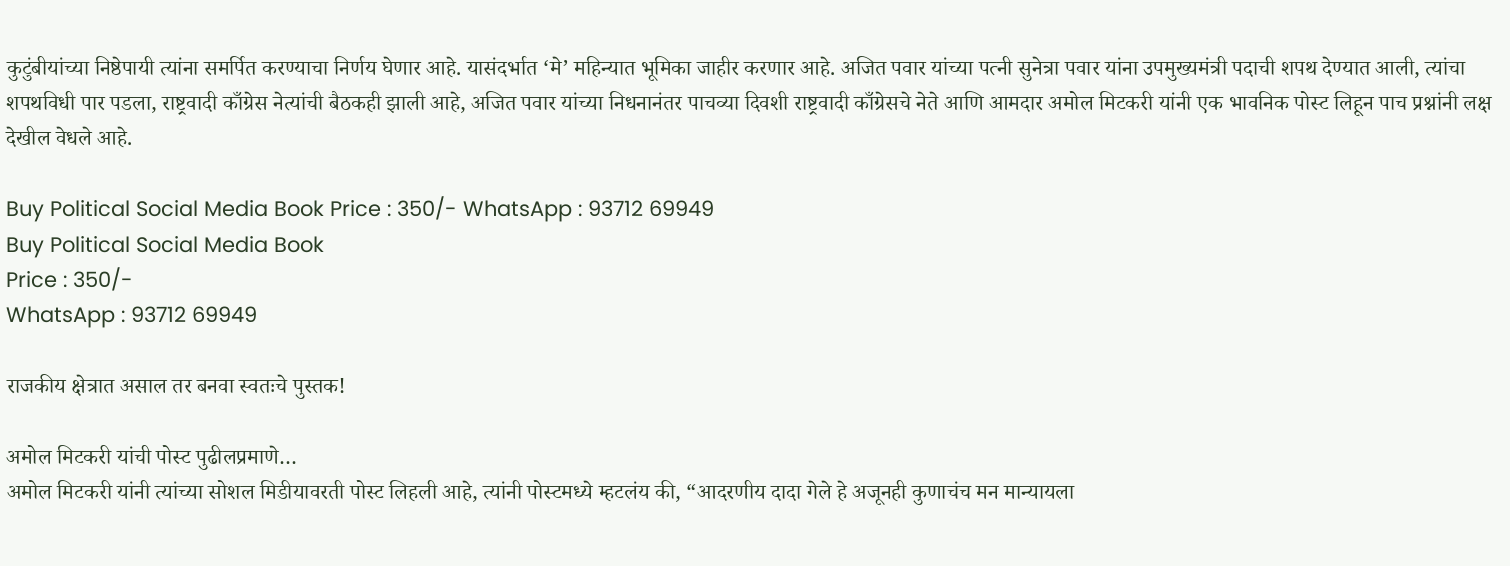कुटुंबीयांच्या निष्ठेपायी त्यांना समर्पित करण्याचा निर्णय घेणार आहे. यासंदर्भात ‘मे’ महिन्यात भूमिका जाहीर करणार आहे. अजित पवार यांच्या पत्नी सुनेत्रा पवार यांना उपमुख्यमंत्री पदाची शपथ देण्यात आली, त्यांचा शपथविधी पार पडला, राष्ट्रवादी काँग्रेस नेत्यांची बैठकही झाली आहे, अजित पवार यांच्या निधनानंतर पाचव्या दिवशी राष्ट्रवादी काँग्रेसचे नेते आणि आमदार अमोल मिटकरी यांनी एक भावनिक पोस्ट लिहून पाच प्रश्नांनी लक्ष देखील वेधले आहे.

Buy Political Social Media Book Price : 350/- WhatsApp : 93712 69949
Buy Political Social Media Book
Price : 350/-
WhatsApp : 93712 69949

राजकीय क्षेत्रात असाल तर बनवा स्वतःचे पुस्तक!

अमोल मिटकरी यांची पोस्ट पुढीलप्रमाणे…
अमोल मिटकरी यांनी त्यांच्या सोशल मिडीयावरती पोस्ट लिहली आहे, त्यांनी पोस्टमध्ये म्हटलंय की, “आदरणीय दादा गेले हे अजूनही कुणाचंच मन मान्यायला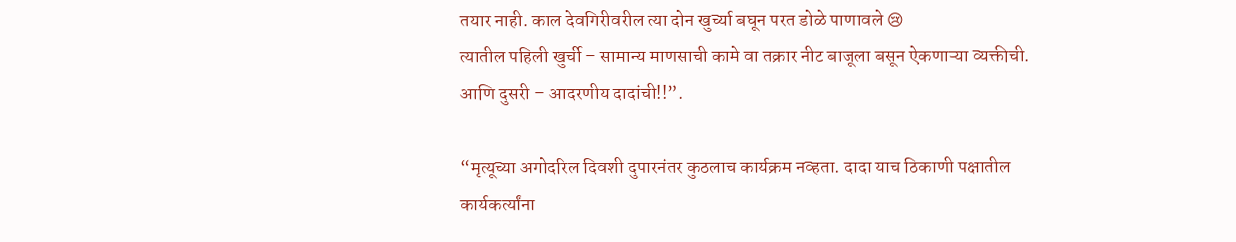तयार नाही. काल देवगिरीवरील त्या दोन खुर्च्या बघून परत डोळे पाणावले 😢
त्यातील पहिली खुर्ची – सामान्य माणसाची कामे वा तक्रार नीट बाजूला बसून ऐकणाऱ्या व्यक्तीची.
आणि दुसरी – आदरणीय दादांची!!”.

“मृत्यूच्या अगोदरिल दिवशी दुपारनंतर कुठलाच कार्यक्रम नव्हता. दादा याच ठिकाणी पक्षातील कार्यकर्त्यांना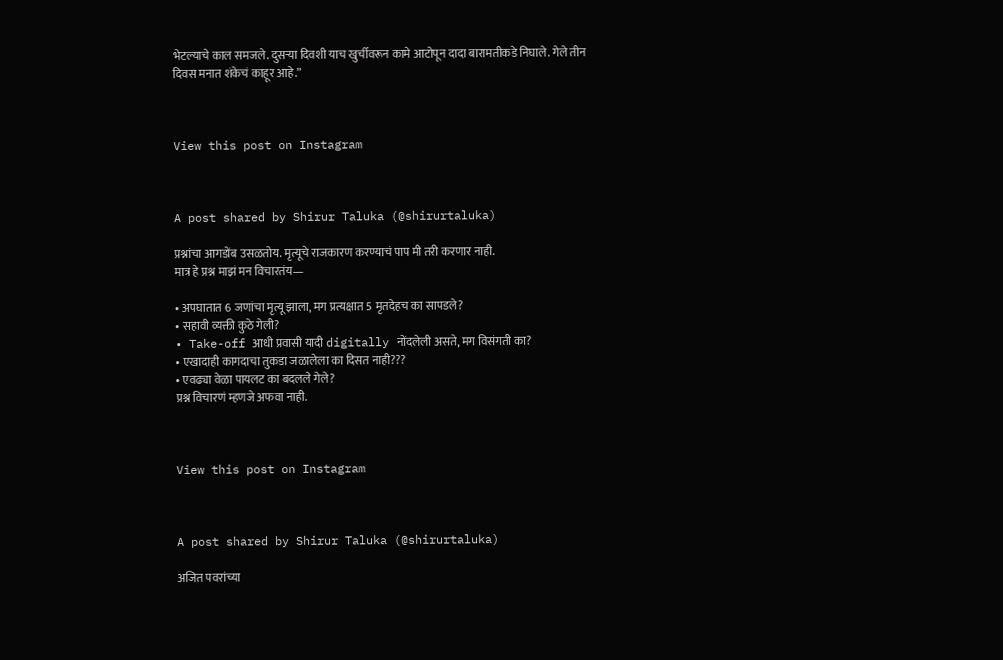भेटल्याचे काल समजले. दुसऱ्या दिवशी याच खुर्चीवरून कामे आटोपून दादा बारामतीकडे निघाले. गेले तीन दिवस मनात शंकेचं काहूर आहे.”



View this post on Instagram



A post shared by Shirur Taluka (@shirurtaluka)

प्रश्नांचा आगडोंब उसळतोय. मृत्यूचे राजकारण करण्याचं पाप मी तरी करणार नाही.
मात्र हे प्रश्न माझं मन विचारतंय—

• अपघातात 6 जणांचा मृत्यू झाला, मग प्रत्यक्षात 5 मृतदेहच का सापडले?
• सहावी व्यक्ती कुठे गेली?
• Take-off आधी प्रवासी यादी digitally नोंदलेली असते, मग विसंगती का?
• एखादाही कागदाचा तुकडा जळालेला का दिसत नाही???
• एवढ्या वेळा पायलट का बदलले गेले?
प्रश्न विचारणं म्हणजे अफवा नाही.



View this post on Instagram



A post shared by Shirur Taluka (@shirurtaluka)

अजित पवरांच्या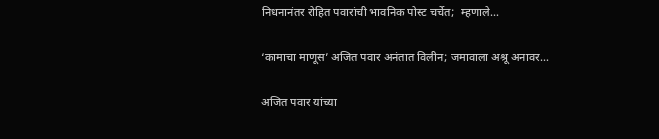निधनानंतर रोहित पवारांची भावनिक पोस्ट चर्चेत;  म्हणाले…

‘कामाचा माणूस’ अजित पवार अनंतात विलीन; जमावाला अश्रू अनावर…

अजित पवार यांच्या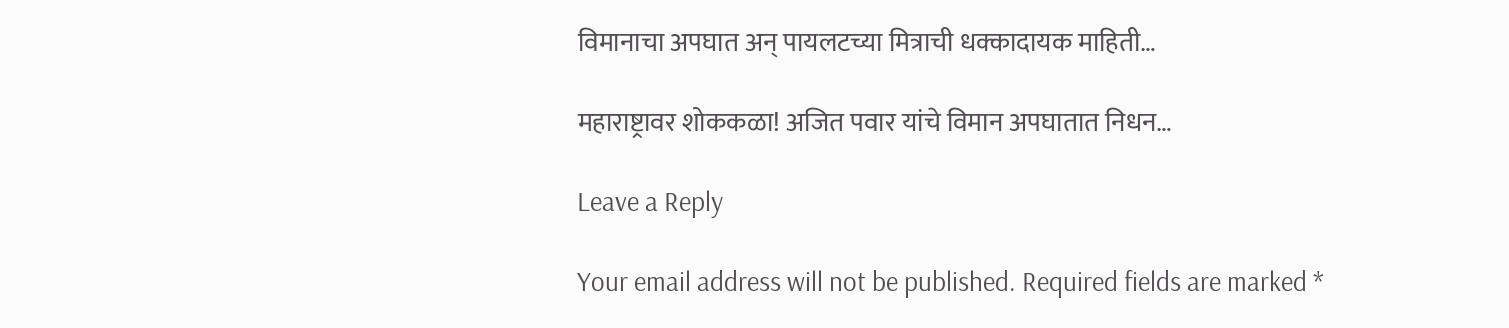विमानाचा अपघात अन् पायलटच्या मित्राची धक्कादायक माहिती…

महाराष्ट्रावर शोककळा! अजित पवार यांचे विमान अपघातात निधन…

Leave a Reply

Your email address will not be published. Required fields are marked *